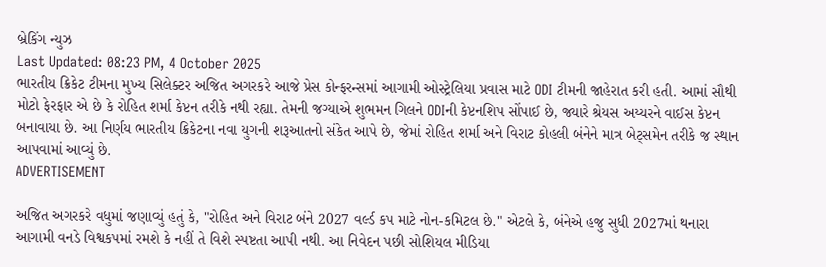બ્રેકિંગ ન્યુઝ
Last Updated: 08:23 PM, 4 October 2025
ભારતીય ક્રિકેટ ટીમના મુખ્ય સિલેક્ટર અજિત અગરકરે આજે પ્રેસ કોન્ફરન્સમાં આગામી ઓસ્ટ્રેલિયા પ્રવાસ માટે ODI ટીમની જાહેરાત કરી હતી. આમાં સૌથી મોટો ફેરફાર એ છે કે રોહિત શર્મા કેપ્ટન તરીકે નથી રહ્યા. તેમની જગ્યાએ શુભમન ગિલને ODIની કેપ્ટનશિપ સોંપાઈ છે, જ્યારે શ્રેયસ અય્યરને વાઈસ કેપ્ટન બનાવાયા છે. આ નિર્ણય ભારતીય ક્રિકેટના નવા યુગની શરૂઆતનો સંકેત આપે છે, જેમાં રોહિત શર્મા અને વિરાટ કોહલી બંનેને માત્ર બેટ્સમેન તરીકે જ સ્થાન આપવામાં આવ્યું છે.
ADVERTISEMENT

અજિત અગરકરે વધુમાં જણાવ્યું હતું કે, "રોહિત અને વિરાટ બંને 2027 વર્લ્ડ કપ માટે નોન-કમિટલ છે." એટલે કે, બંનેએ હજુ સુધી 2027માં થનારા આગામી વનડે વિશ્વકપમાં રમશે કે નહીં તે વિશે સ્પષ્ટતા આપી નથી. આ નિવેદન પછી સોશિયલ મીડિયા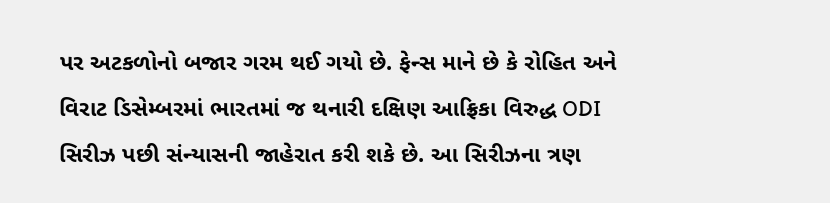પર અટકળોનો બજાર ગરમ થઈ ગયો છે. ફેન્સ માને છે કે રોહિત અને વિરાટ ડિસેમ્બરમાં ભારતમાં જ થનારી દક્ષિણ આફ્રિકા વિરુદ્ધ ODI સિરીઝ પછી સંન્યાસની જાહેરાત કરી શકે છે. આ સિરીઝના ત્રણ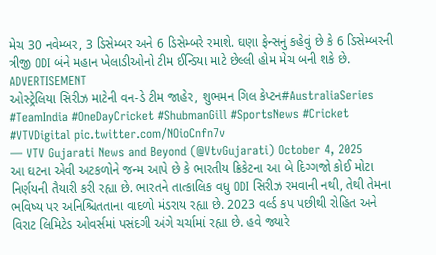મેચ 30 નવેમ્બર, 3 ડિસેમ્બર અને 6 ડિસેમ્બરે રમાશે. ઘણા ફેન્સનું કહેવું છે કે 6 ડિસેમ્બરની ત્રીજી ODI બંને મહાન ખેલાડીઓનો ટીમ ઈન્ડિયા માટે છેલ્લી હોમ મેચ બની શકે છે.
ADVERTISEMENT
ઓસ્ટ્રેલિયા સિરીઝ માટેની વન-ડે ટીમ જાહેર, શુભમન ગિલ કેપ્ટન#AustraliaSeries #TeamIndia #OneDayCricket #ShubmanGill #SportsNews #Cricket #VTVDigital pic.twitter.com/NOioCnfn7v
— VTV Gujarati News and Beyond (@VtvGujarati) October 4, 2025
આ ઘટના એવી અટકળોને જન્મ આપે છે કે ભારતીય ક્રિકેટના આ બે દિગ્ગજો કોઈ મોટા નિર્ણયની તૈયારી કરી રહ્યા છે. ભારતને તાત્કાલિક વધુ ODI સિરીઝ રમવાની નથી, તેથી તેમના ભવિષ્ય પર અનિશ્ચિતતાના વાદળો મંડરાય રહ્યા છે. 2023 વર્લ્ડ કપ પછીથી રોહિત અને વિરાટ લિમિટેડ ઓવર્સમાં પસંદગી અંગે ચર્ચામાં રહ્યા છે. હવે જ્યારે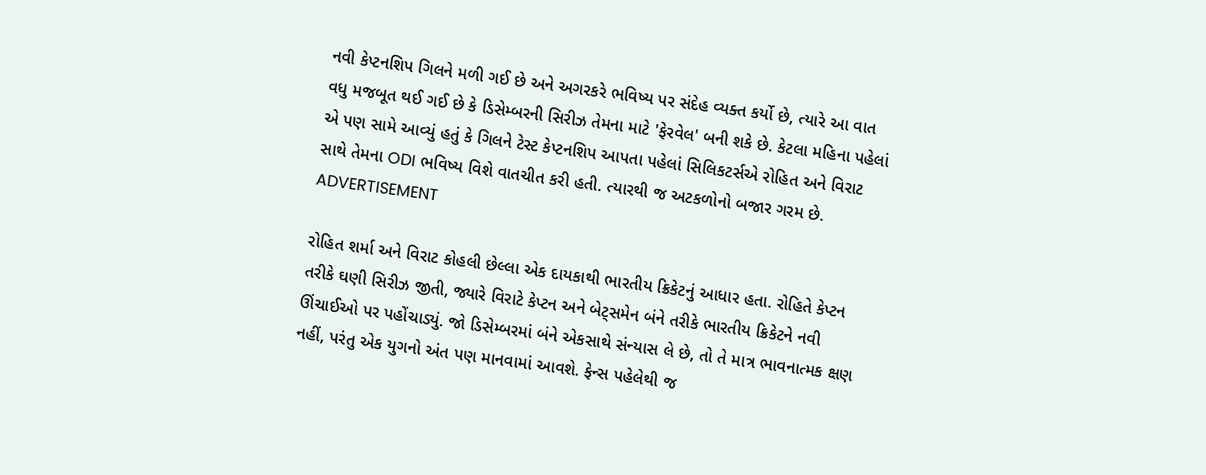નવી કેપ્ટનશિપ ગિલને મળી ગઈ છે અને અગરકરે ભવિષ્ય પર સંદેહ વ્યક્ત કર્યો છે, ત્યારે આ વાત વધુ મજબૂત થઈ ગઈ છે કે ડિસેમ્બરની સિરીઝ તેમના માટે 'ફેરવેલ' બની શકે છે. કેટલા મહિના પહેલાં એ પણ સામે આવ્યું હતું કે ગિલને ટેસ્ટ કેપ્ટનશિપ આપતા પહેલાં સિલિકટર્સએ રોહિત અને વિરાટ સાથે તેમના ODI ભવિષ્ય વિશે વાતચીત કરી હતી. ત્યારથી જ અટકળોનો બજાર ગરમ છે.
ADVERTISEMENT

રોહિત શર્મા અને વિરાટ કોહલી છેલ્લા એક દાયકાથી ભારતીય ક્રિકેટનું આધાર હતા. રોહિતે કેપ્ટન તરીકે ઘણી સિરીઝ જીતી, જ્યારે વિરાટે કેપ્ટન અને બેટ્સમેન બંને તરીકે ભારતીય ક્રિકેટને નવી ઊંચાઈઓ પર પહોંચાડ્યું. જો ડિસેમ્બરમાં બંને એકસાથે સંન્યાસ લે છે, તો તે માત્ર ભાવનાત્મક ક્ષણ નહીં, પરંતુ એક યુગનો અંત પણ માનવામાં આવશે. ફેન્સ પહેલેથી જ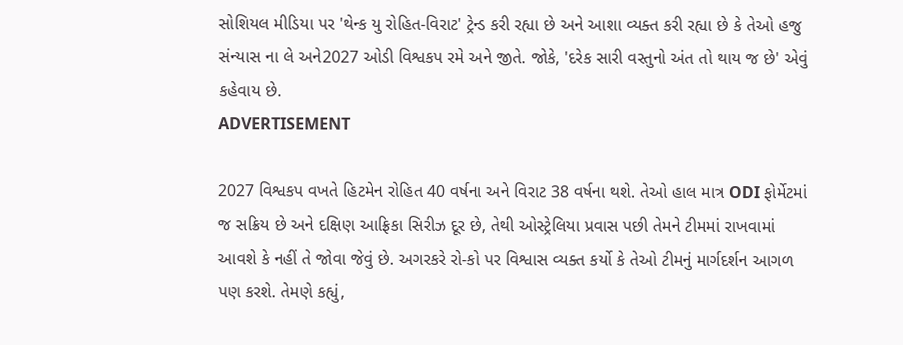સોશિયલ મીડિયા પર 'થેન્ક યુ રોહિત-વિરાટ' ટ્રેન્ડ કરી રહ્યા છે અને આશા વ્યક્ત કરી રહ્યા છે કે તેઓ હજુ સંન્યાસ ના લે અને2027 ઓડી વિશ્વકપ રમે અને જીતે. જોકે, 'દરેક સારી વસ્તુનો અંત તો થાય જ છે' એવું કહેવાય છે.
ADVERTISEMENT

2027 વિશ્વકપ વખતે હિટમેન રોહિત 40 વર્ષના અને વિરાટ 38 વર્ષના થશે. તેઓ હાલ માત્ર ODI ફોર્મેટમાં જ સક્રિય છે અને દક્ષિણ આફ્રિકા સિરીઝ દૂર છે, તેથી ઓસ્ટ્રેલિયા પ્રવાસ પછી તેમને ટીમમાં રાખવામાં આવશે કે નહીં તે જોવા જેવું છે. અગરકરે રો-કો પર વિશ્વાસ વ્યક્ત કર્યો કે તેઓ ટીમનું માર્ગદર્શન આગળ પણ કરશે. તેમણે કહ્યું,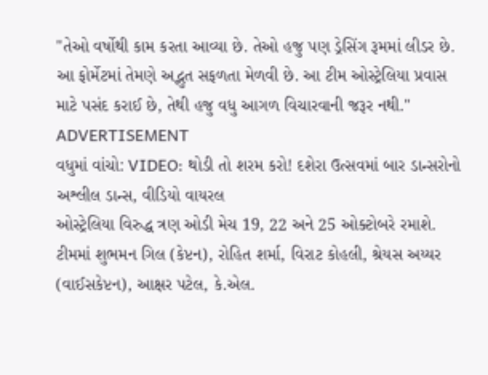"તેઓ વર્ષોથી કામ કરતા આવ્યા છે. તેઓ હજુ પણ ડ્રેસિંગ રૂમમાં લીડર છે. આ ફોર્મેટમાં તેમણે અદ્ભુત સફળતા મેળવી છે. આ ટીમ ઓસ્ટ્રેલિયા પ્રવાસ માટે પસંદ કરાઈ છે, તેથી હજુ વધુ આગળ વિચારવાની જરૂર નથી."
ADVERTISEMENT
વધુમાં વાંચો: VIDEO: થોડી તો શરમ કરો! દશેરા ઉત્સવમાં બાર ડાન્સરોનો અશ્લીલ ડાન્સ, વીડિયો વાયરલ
ઓસ્ટ્રેલિયા વિરુદ્ધ ત્રણ ઓડી મેચ 19, 22 અને 25 ઓક્ટોબરે રમાશે. ટીમમાં શુભમન ગિલ (કેપ્ટન), રોહિત શર્મા, વિરાટ કોહલી, શ્રેયસ અય્યર (વાઈસકેપ્ટન), આક્ષર પટેલ, કે.એલ.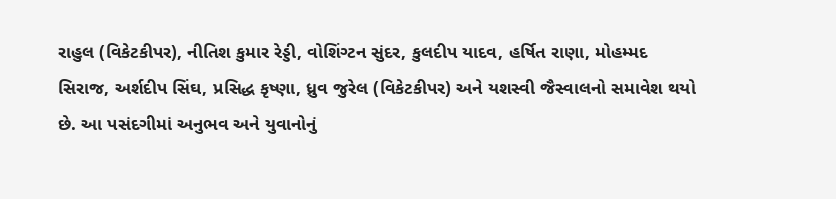રાહુલ (વિકેટકીપર), નીતિશ કુમાર રેડ્ડી, વોશિંગ્ટન સુંદર, કુલદીપ યાદવ, હર્ષિત રાણા, મોહમ્મદ સિરાજ, અર્શદીપ સિંઘ, પ્રસિદ્ધ કૃષ્ણા, ધ્રુવ જુરેલ (વિકેટકીપર) અને યશસ્વી જૈસ્વાલનો સમાવેશ થયો છે. આ પસંદગીમાં અનુભવ અને યુવાનોનું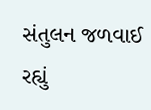સંતુલન જળવાઈ રહ્યું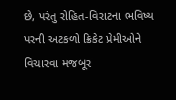છે, પરંતુ રોહિત-વિરાટના ભવિષ્ય પરની અટકળો ક્રિકેટ પ્રેમીઓને વિચારવા મજબૂર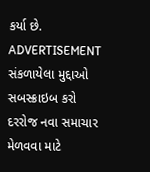કર્યા છે.
ADVERTISEMENT
સંકળાયેલા મુદ્દાઓ
સબસ્ક્રાઇબ કરો
દરરોજ નવા સમાચાર મેળવવા માટે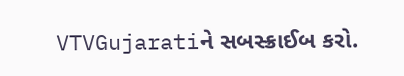VTVGujaratiને સબસ્ક્રાઈબ કરો.